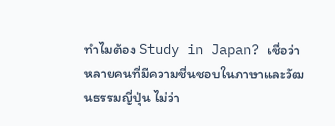ทำไมต้อง Study in Japan? เชื่อว่าหลายคนที่มีความชื่นชอบในภาษาและวัฒนธรรมญี่ปุ่น ไม่ว่า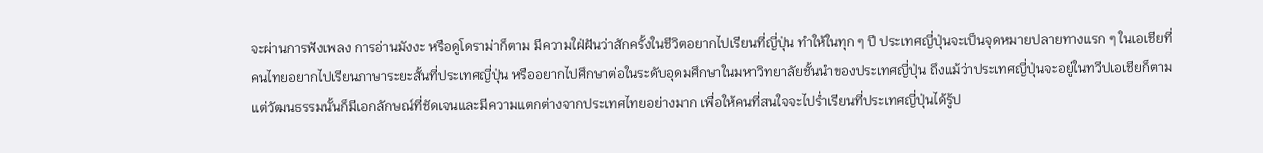จะผ่านการฟังเพลง การอ่านมังงะ หรือดูโดราม่าก็ตาม มีความใฝ่ฝันว่าสักครั้งในชีวิตอยากไปเรียนที่ญี่ปุ่น ทำให้ในทุก ๆ ปี ประเทศญี่ปุ่นจะเป็นจุดหมายปลายทางแรก ๆ ในเอเชียที่คนไทยอยากไปเรียนภาษาระยะสั้นที่ประเทศญี่ปุ่น หรืออยากไปศึกษาต่อในระดับอุดมศึกษาในมหาวิทยาลัยชั้นนำของประเทศญี่ปุ่น ถึงแม้ว่าประเทศญี่ปุ่นจะอยู่ในทวีปเอเชียก็ตาม แต่วัฒนธรรมนั้นก็มีเอกลักษณ์ที่ชัดเจนและมีความแตกต่างจากประเทศไทยอย่างมาก เพื่อให้คนที่สนใจจะไปร่ำเรียนที่ประเทศญี่ปุ่นได้รู้ป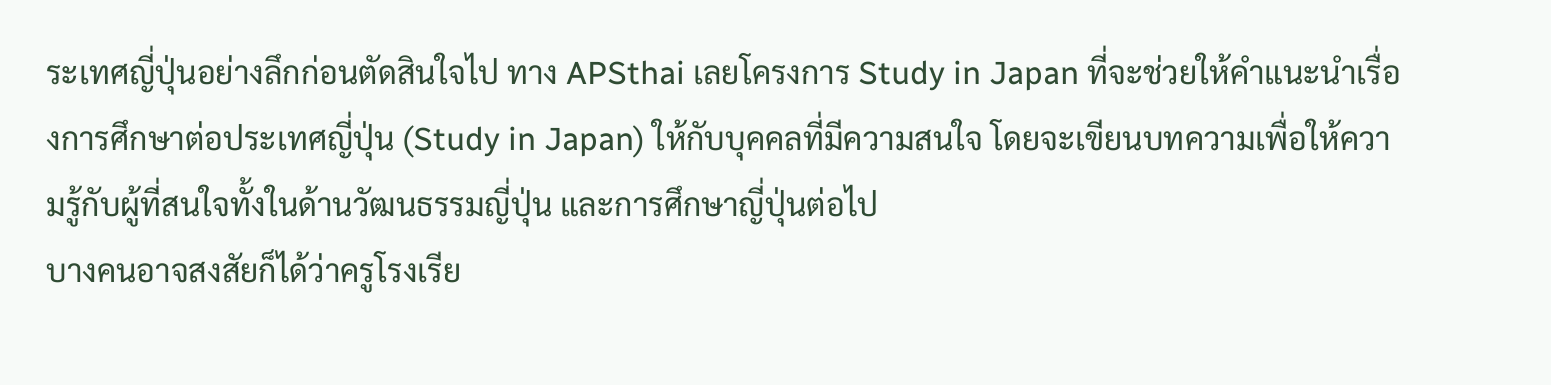ระเทศญี่ปุ่นอย่างลึกก่อนตัดสินใจไป ทาง APSthai เลยโครงการ Study in Japan ที่จะช่วยให้คำแนะนำเรื่องการศึกษาต่อประเทศญี่ปุ่น (Study in Japan) ให้กับบุคคลที่มีความสนใจ โดยจะเขียนบทความเพื่อให้ความรู้กับผู้ที่สนใจทั้งในด้านวัฒนธรรมญี่ปุ่น และการศึกษาญี่ปุ่นต่อไป
บางคนอาจสงสัยก็ได้ว่าครูโรงเรีย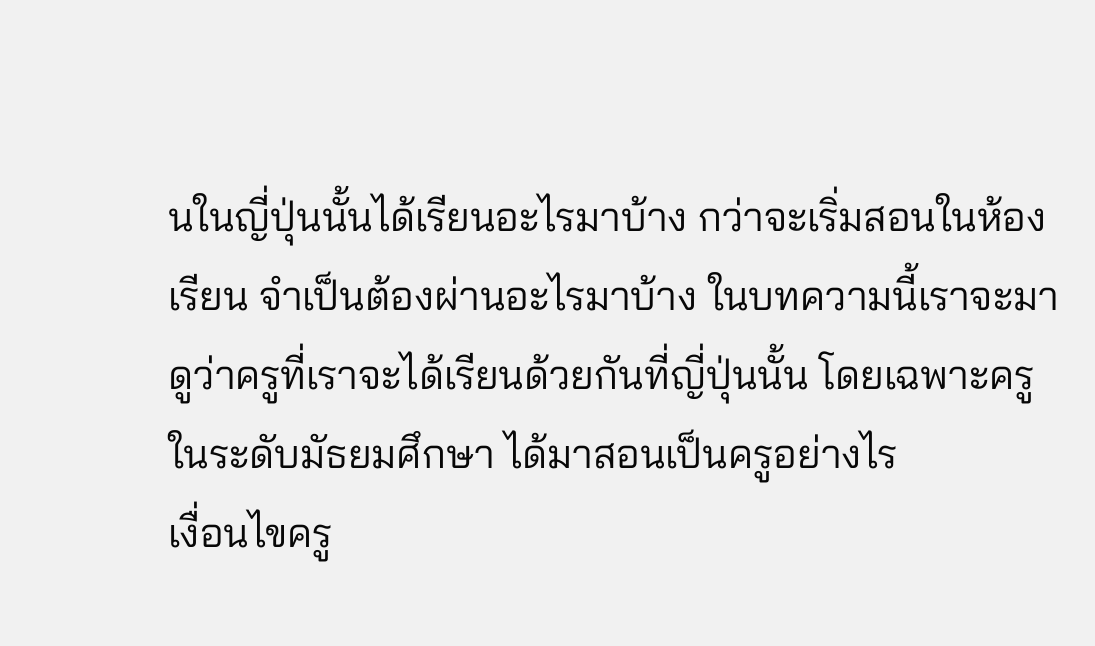นในญี่ปุ่นนั้นได้เรียนอะไรมาบ้าง กว่าจะเริ่มสอนในห้องเรียน จำเป็นต้องผ่านอะไรมาบ้าง ในบทความนี้เราจะมาดูว่าครูที่เราจะได้เรียนด้วยกันที่ญี่ปุ่นนั้น โดยเฉพาะครูในระดับมัธยมศึกษา ได้มาสอนเป็นครูอย่างไร
เงื่อนไขครู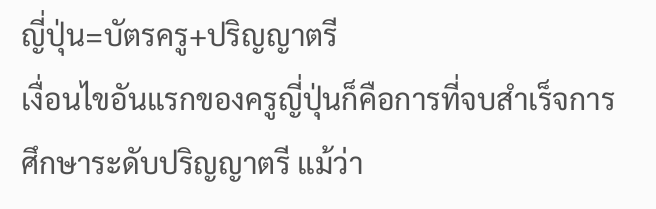ญี่ปุ่น=บัตรครู+ปริญญาตรี
เงื่อนไขอันแรกของครูญี่ปุ่นก็คือการที่จบสำเร็จการศึกษาระดับปริญญาตรี แม้ว่า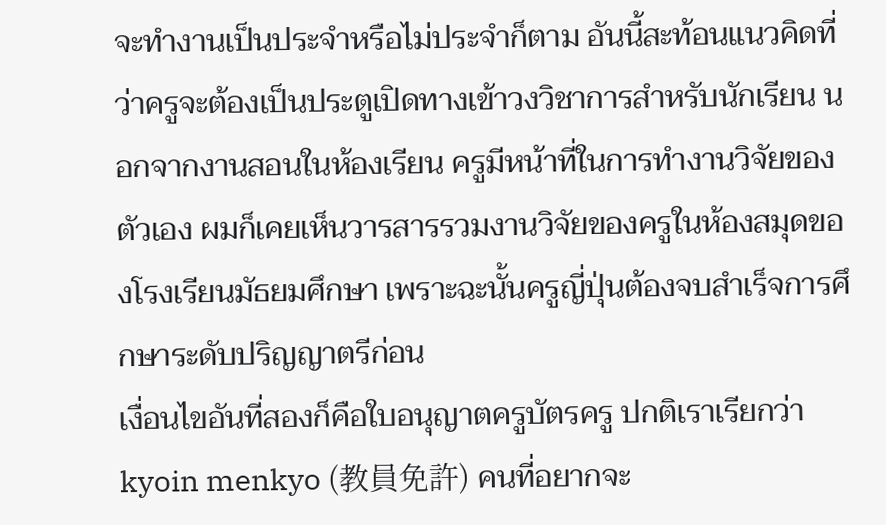จะทำงานเป็นประจำหรือไม่ประจำก็ตาม อันนี้สะท้อนแนวคิดที่ว่าครูจะต้องเป็นประตูเปิดทางเข้าวงวิชาการสำหรับนักเรียน นอกจากงานสอนในห้องเรียน ครูมีหน้าที่ในการทำงานวิจัยของตัวเอง ผมก็เคยเห็นวารสารรวมงานวิจัยของครูในห้องสมุดของโรงเรียนมัธยมศึกษา เพราะฉะนั้นครูญี่ปุ่นต้องจบสำเร็จการศึกษาระดับปริญญาตรีก่อน
เงื่อนไขอันที่สองก็คือใบอนุญาตครูบัตรครู ปกติเราเรียกว่า kyoin menkyo (教員免許) คนที่อยากจะ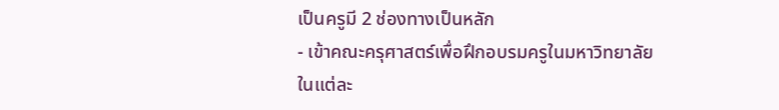เป็นครูมี 2 ช่องทางเป็นหลัก
- เข้าคณะครุศาสตร์เพื่อฝึกอบรมครูในมหาวิทยาลัย
ในแต่ละ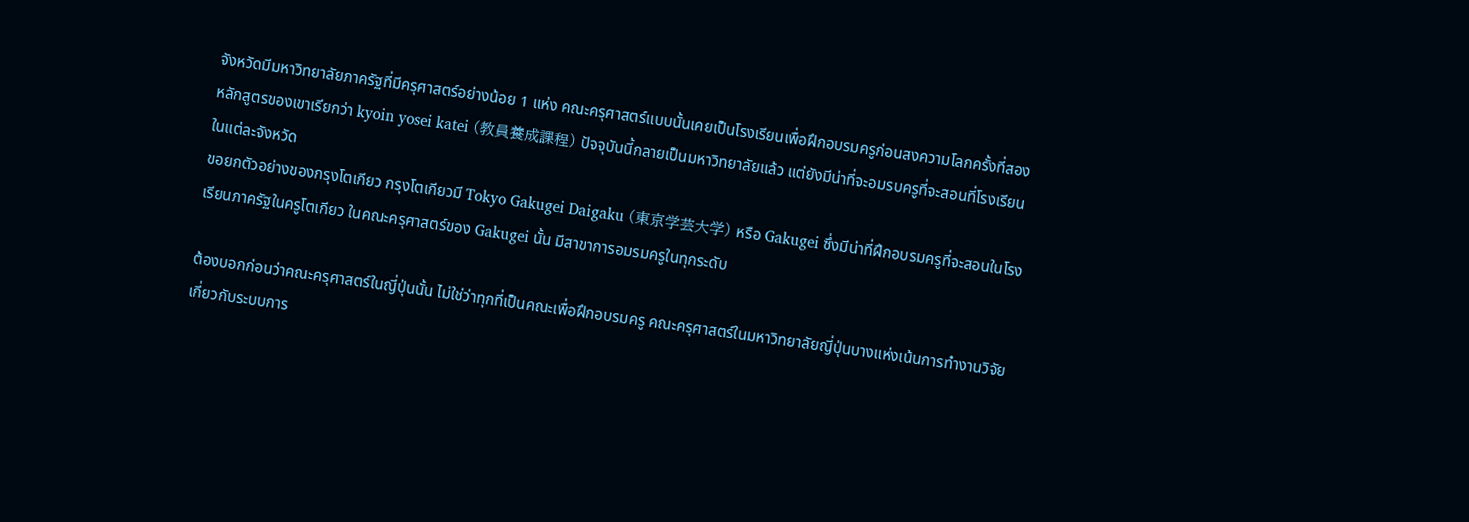จังหวัดมีมหาวิทยาลัยภาครัฐที่มีครุศาสตร์อย่างน้อย 1 แห่ง คณะครุศาสตร์แบบนั้นเคยเป็นโรงเรียนเพื่อฝึกอบรมครูก่อนสงความโลกครั้งที่สอง หลักสูตรของเขาเรียกว่า kyoin yosei katei (教員養成課程) ปัจจุบันนี้กลายเป็นมหาวิทยาลัยแล้ว แต่ยังมีน่าที่จะอมรบครูที่จะสอนที่โรงเรียนในแต่ละจังหวัด
ขอยกตัวอย่างของกรุงโตเกียว กรุงโตเกียวมี Tokyo Gakugei Daigaku (東京学芸大学) หรือ Gakugei ซึ่งมีน่าที่ฝึกอบรมครูที่จะสอนในโรงเรียนภาครัฐในครูโตเกียว ในคณะครุศาสตร์ของ Gakugei นั้น มีสาขาการอมรมครูในทุกระดับ

ต้องบอกก่อนว่าคณะครุศาสตร์ในญี่ปุ่นนั้น ไม่ใช่ว่าทุกที่เป็นคณะเพื่อฝึกอบรมครู คณะครุศาสตร์ในมหาวิทยาลัยญี่ปุ่นบางแห่งเน้นการทำงานวิจัยเกี่ยวกับระบบการ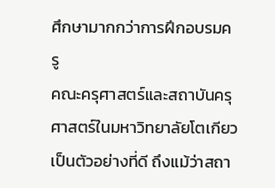ศึกษามากกว่าการฝึกอบรมครู
คณะครุศาสตร์และสถาบันครุศาสตร์ในมหาวิทยาลัยโตเกียวเป็นตัวอย่างที่ดี ถึงแม้ว่าสถา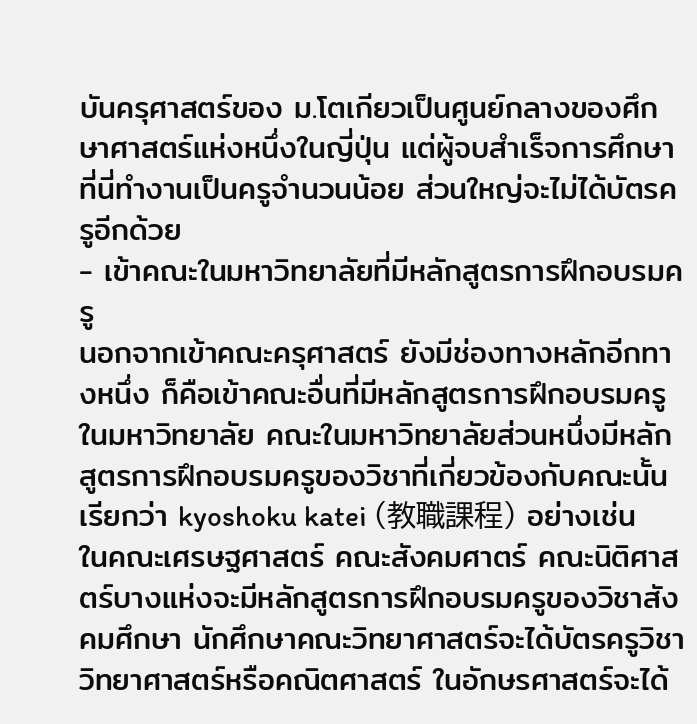บันครุศาสตร์ของ ม.โตเกียวเป็นศูนย์กลางของศึกษาศาสตร์แห่งหนึ่งในญี่ปุ่น แต่ผู้จบสำเร็จการศึกษาที่นี่ทำงานเป็นครูจำนวนน้อย ส่วนใหญ่จะไม่ได้บัตรครูอีกด้วย
- เข้าคณะในมหาวิทยาลัยที่มีหลักสูตรการฝึกอบรมครู
นอกจากเข้าคณะครุศาสตร์ ยังมีช่องทางหลักอีกทางหนึ่ง ก็คือเข้าคณะอื่นที่มีหลักสูตรการฝึกอบรมครูในมหาวิทยาลัย คณะในมหาวิทยาลัยส่วนหนึ่งมีหลักสูตรการฝึกอบรมครูของวิชาที่เกี่ยวข้องกับคณะนั้น เรียกว่า kyoshoku katei (教職課程) อย่างเช่น ในคณะเศรษฐศาสตร์ คณะสังคมศาตร์ คณะนิติศาสตร์บางแห่งจะมีหลักสูตรการฝึกอบรมครูของวิชาสังคมศึกษา นักศึกษาคณะวิทยาศาสตร์จะได้บัตรครูวิชาวิทยาศาสตร์หรือคณิตศาสตร์ ในอักษรศาสตร์จะได้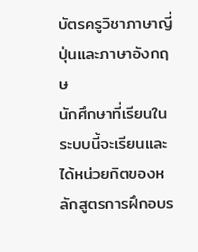บัตรครูวิชาภาษาญี่ปุ่นและภาษาอังกฤษ
นักศึกษาที่เรียนในระบบนี้จะเรียนและได้หน่วยกิตของหลักสูตรการฝึกอบร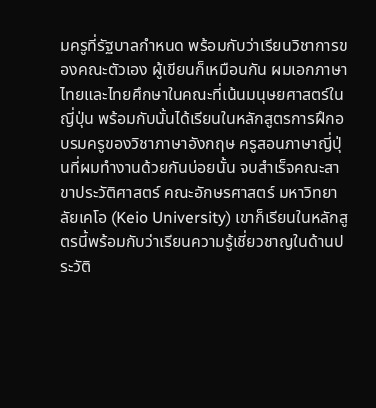มครูที่รัฐบาลกำหนด พร้อมกับว่าเรียนวิชาการของคณะตัวเอง ผู้เขียนก็เหมือนกัน ผมเอกภาษาไทยและไทยศึกษาในคณะที่เน้นมนุษยศาสตร์ในญี่ปุ่น พร้อมกับนั้นได้เรียนในหลักสูตรการฝึกอบรมครูของวิชาภาษาอังกฤษ ครูสอนภาษาญี่ปุ่นที่ผมทำงานด้วยกันบ่อยนั้น จบสำเร็จคณะสาขาประวัติศาสตร์ คณะอักษรศาสตร์ มหาวิทยาลัยเคโอ (Keio University) เขาก็เรียนในหลักสูตรนี้พร้อมกับว่าเรียนความรู้เชี่ยวชาญในด้านประวัติ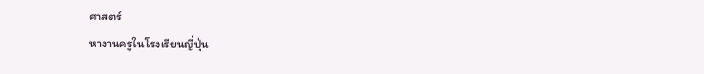ศาสตร์
หางานครูในโรงเรียนญี่ปุ่น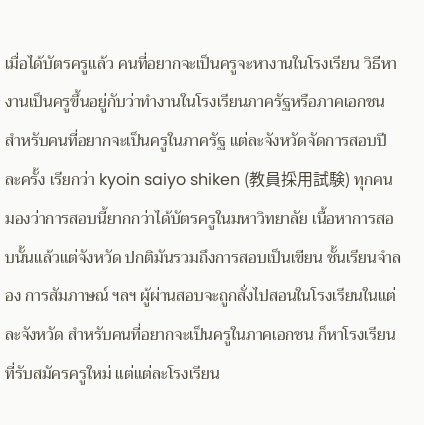เมื่อได้บัตรครูแล้ว คนที่อยากจะเป็นครูจะหางานในโรงเรียน วิธีหางานเป็นครูขึ้นอยู่กับว่าทำงานในโรงเรียนภาครัฐหรือภาคเอกชน สำหรับคนที่อยากจะเป็นครูในภาครัฐ แต่ละจังหวัดจัดการสอบปีละครั้ง เรียกว่า kyoin saiyo shiken (教員採用試験) ทุกคนมองว่าการสอบนี้ยากกว่าได้บัตรครูในมหาวิทยาลัย เนื้อหาการสอบนั้นแล้วแต่จังหวัด ปกติมันรวมถึงการสอบเป็นเขียน ชั้นเรียนจำลอง การสัมภาษณ์ ฯลฯ ผู้ผ่านสอบจะถูกสั่งไปสอนในโรงเรียนในแต่ละจังหวัด สำหรับคนที่อยากจะเป็นครูในภาคเอกชน ก็หาโรงเรียนที่รับสมัครครูใหม่ แต่แต่ละโรงเรียน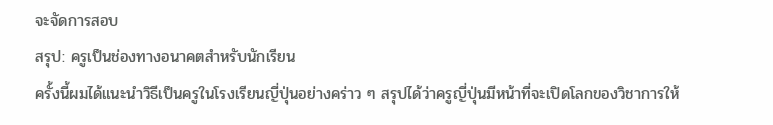จะจัดการสอบ
สรุป: ครูเป็นช่องทางอนาคตสำหรับนักเรียน
ครั้งนี้ผมได้แนะนำวิธีเป็นครูในโรงเรียนญี่ปุ่นอย่างคร่าว ๆ สรุปได้ว่าครูญี่ปุ่นมีหน้าที่จะเปิดโลกของวิชาการให้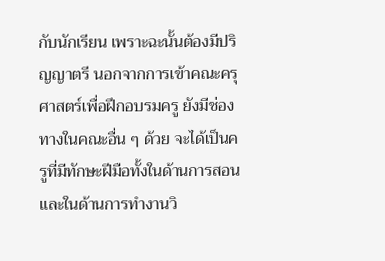กับนักเรียน เพราะฉะนั้นต้องมีปริญญาตรี นอกจากการเข้าคณะครุศาสตร์เพื่อฝึกอบรมครู ยังมีช่องทางในคณะอื่น ๆ ด้วย จะได้เป็นครูที่มีทักษะฝีมือทั้งในด้านการสอนและในด้านการทำงานวิ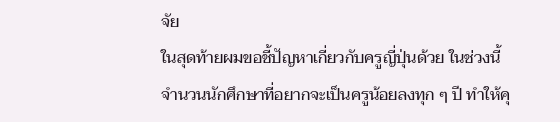จัย
ในสุดท้ายผมขอชี้ปัญหาเกี่ยวกับครูญี่ปุ่นด้วย ในช่วงนี้จำนวนนักศึกษาที่อยากจะเป็นครูน้อยลงทุก ๆ ปี ทำให้คุ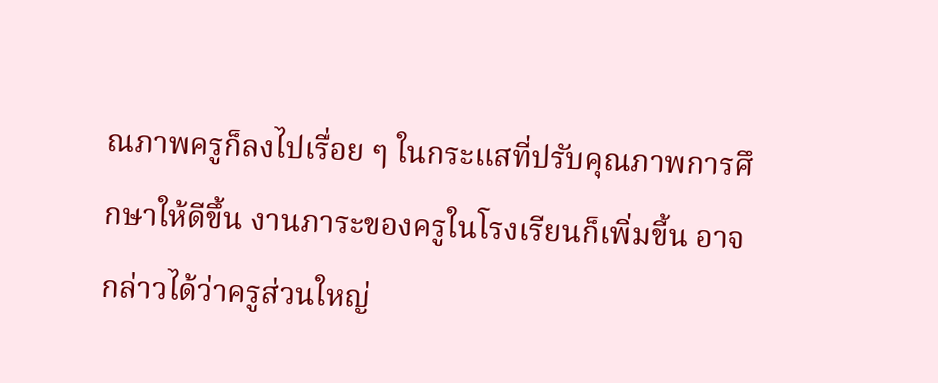ณภาพครูก็ลงไปเรื่อย ๆ ในกระแสที่ปรับคุณภาพการศึกษาให้ดีขึ้น งานภาระของครูในโรงเรียนก็เพิ่มขี้น อาจกล่าวได้ว่าครูส่วนใหญ่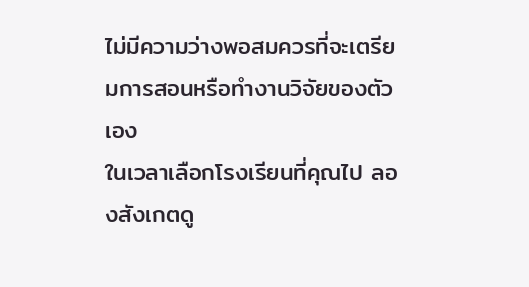ไม่มีความว่างพอสมควรที่จะเตรียมการสอนหรือทำงานวิจัยของตัวเอง
ในเวลาเลือกโรงเรียนที่คุณไป ลองสังเกตดู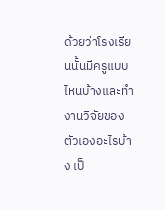ด้วยว่าโรงเรียนนั้นมีครูแบบไหนบ้างและทำงานวิจัยของตัวเองอะไรบ้าง เป็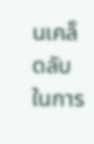นเคล็ดลับในการ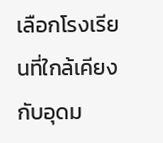เลือกโรงเรียนที่ใกล้เคียงกับอุดม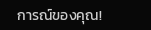การณ์ของคุณ!